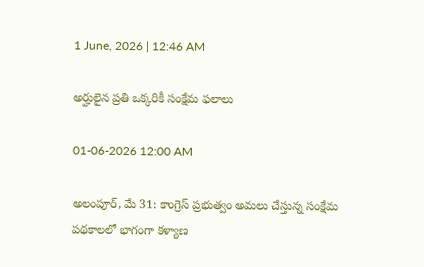1 June, 2026 | 12:46 AM

అర్హులైన ప్రతి ఒక్కరికీ సంక్షేమ ఫలాలు

01-06-2026 12:00 AM

అలంపూర్, మే 31: కాంగ్రెస్ ప్రభుత్వం అమలు చేస్తున్న సంక్షేమ పథకాలలో భాగంగా కళ్యాణ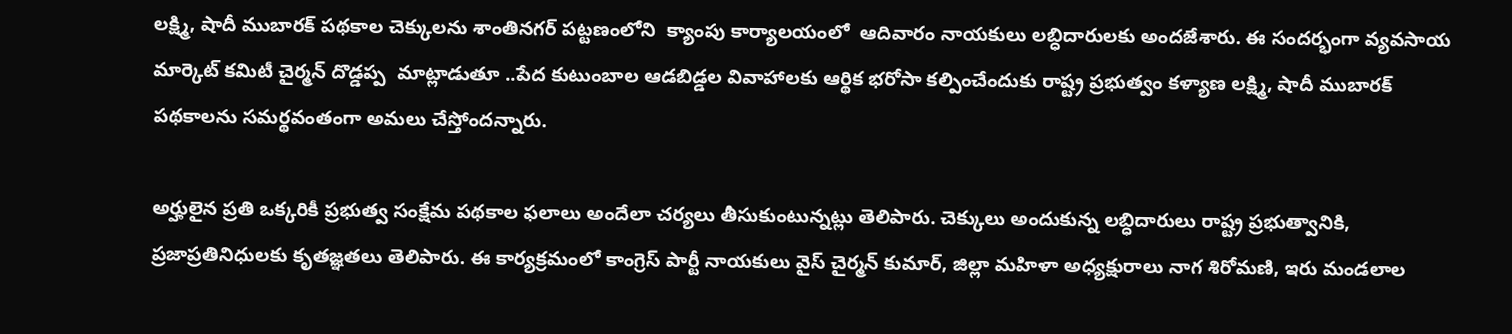లక్ష్మి, షాదీ ముబారక్ పథకాల చెక్కులను శాంతినగర్ పట్టణంలోని  క్యాంపు కార్యాలయంలో  ఆదివారం నాయకులు లబ్ధిదారులకు అందజేశారు. ఈ సందర్భంగా వ్యవసాయ మార్కెట్ కమిటీ చైర్మన్ దొడ్డప్ప  మాట్లాడుతూ ..పేద కుటుంబాల ఆడబిడ్డల వివాహాలకు ఆర్థిక భరోసా కల్పించేందుకు రాష్ట్ర ప్రభుత్వం కళ్యాణ లక్ష్మి, షాదీ ముబారక్ పథకాలను సమర్థవంతంగా అమలు చేస్తోందన్నారు.

అర్హులైన ప్రతి ఒక్కరికీ ప్రభుత్వ సంక్షేమ పథకాల ఫలాలు అందేలా చర్యలు తీసుకుంటున్నట్లు తెలిపారు. చెక్కులు అందుకున్న లబ్ధిదారులు రాష్ట్ర ప్రభుత్వానికి, ప్రజాప్రతినిధులకు కృతజ్ఞతలు తెలిపారు. ఈ కార్యక్రమంలో కాంగ్రెస్ పార్టీ నాయకులు వైస్ చైర్మన్ కుమార్, జిల్లా మహిళా అధ్యక్షురాలు నాగ శిరోమణి, ఇరు మండలాల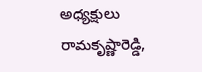అధ్యక్షులు రామకృష్ణారెడ్డి,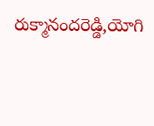రుక్మానందరెడ్డి,యోగి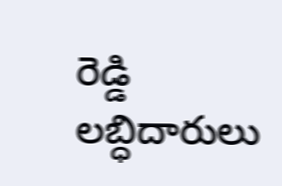రెడ్డి  లబ్ధిదారులు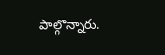పాల్గొన్నారు.